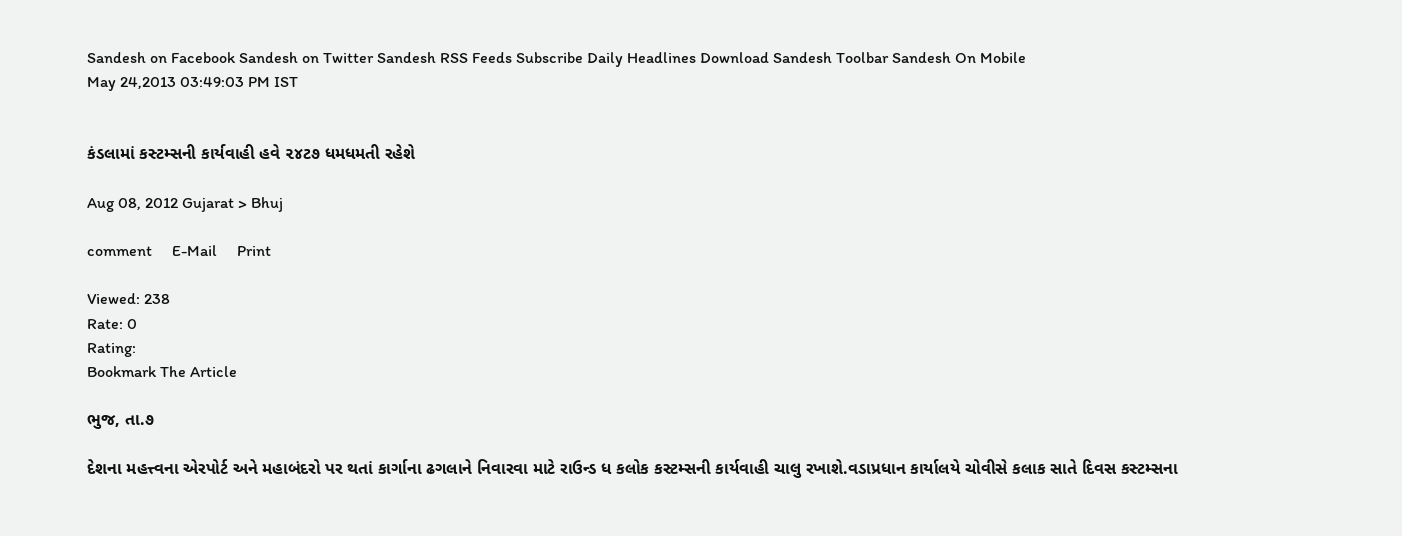Sandesh on Facebook Sandesh on Twitter Sandesh RSS Feeds Subscribe Daily Headlines Download Sandesh Toolbar Sandesh On Mobile
May 24,2013 03:49:03 PM IST


કંડલામાં કસ્ટમ્સની કાર્યવાહી હવે ૨૪ટ૭ ધમધમતી રહેશે

Aug 08, 2012 Gujarat > Bhuj

comment     E-Mail     Print

Viewed: 238
Rate: 0
Rating:
Bookmark The Article

ભુજ, તા.૭

દેશના મહત્ત્વના એરપોર્ટ અને મહાબંદરો પર થતાં કાર્ગાના ઢગલાને નિવારવા માટે રાઉન્ડ ધ કલોક કસ્ટમ્સની કાર્યવાહી ચાલુ રખાશે.વડાપ્રધાન કાર્યાલયે ચોવીસે કલાક સાતે દિવસ કસ્ટમ્સના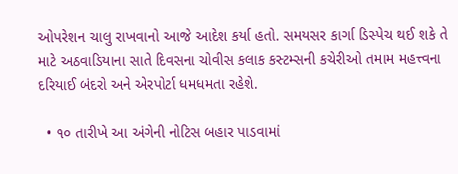ઓપરેશન ચાલુ રાખવાનો આજે આદેશ કર્યા હતો. સમયસર કાર્ગા ડિસ્પેચ થઈ શકે તે માટે અઠવાડિયાના સાતે દિવસના ચોવીસ કલાક કસ્ટમ્સની કચેરીઓ તમામ મહત્ત્વના દરિયાઈ બંદરો અને એરપોર્ટા ધમધમતા રહેશે.

  • ૧૦ તારીખે આ અંગેની નોટિસ બહાર પાડવામાં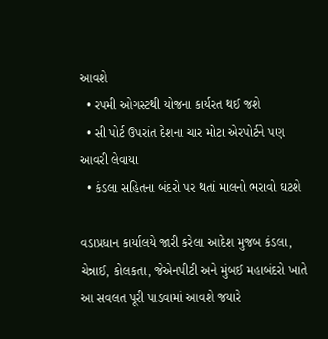આવશે
  • રપમી ઓગસ્ટથી યોજના કાર્યરત થઈ જશે
  • સી પોર્ટ ઉપરાંત દેશના ચાર મોટા એરપોર્ટને પણ આવરી લેવાયા
  • કંડલા સહિતના બંદરો પર થતાં માલનો ભરાવો ઘટશે

વડાપ્રધાન કાર્યાલયે જારી કરેલા આદેશ મુજબ કંડલા, ચેન્નાઈ, કોલકતા, જેએનપીટી અને મુંબઈ મહાબંદરો ખાતે આ સવલત પૂરી પાડવામાં આવશે જયારે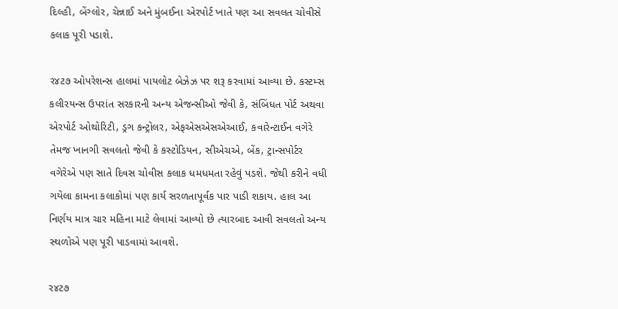દિલ્હી, બેંગ્લોર, ચેન્નાઈ અને મુંબઈના એરપોર્ટ ખાતે પણ આ સવલત ચોવીસે કલાક પૂરી પડાશે.

ર૪ટ૭ ઓપરેશન્સ હાલમાં પાયલોટ બેઝેઝ પર શરૂ કરવામાં આવ્યા છે. કસ્ટમ્સ કલીરયન્સ ઉપરાંત સરકારની અન્ય એજન્સીઓ જેવી કે, સંબિંધત પોર્ટ અથવા એરપોર્ટ ઓથોરિટી, ડ્રગ કન્ટ્રોલર, એફએસએસએઆઈ, કવારેન્ટાઈન વગેરે તેમજ ખાનગી સવલતો જેવી કે કસ્ટોડિયન, સીએચએ, બેંક, ટ્રાન્સપોર્ટર વગેરેએ પણ સાતે દિવસ ચોવીસ કલાક ધમધમતા રહેવું પડશે. જેથી કરીને વધી ગયેલા કામના કલાકોમાં પણ કાર્ય સરળતાપૂર્વક પાર પાડી શકાય. હાલ આ નિર્ણય માત્ર ચાર મહિના માટે લેવામાં આવ્યો છે ત્યારબાદ આવી સવલતો અન્ય સ્થળોએ પણ પૂરી પાડવામાં આવશે.

ર૪ટ૭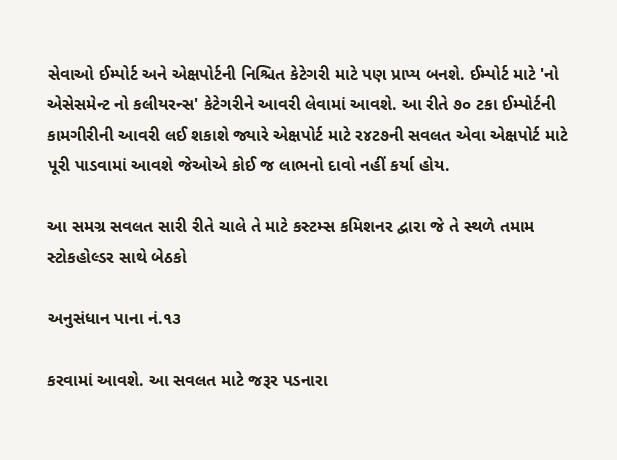સેવાઓ ઈમ્પોર્ટ અને એક્ષપોર્ટની નિશ્ચિત કેટેગરી માટે પણ પ્રાપ્ય બનશે. ઈમ્પોર્ટ માટે 'નો એસેસમેન્ટ નો કલીયરન્સ' કેટેગરીને આવરી લેવામાં આવશે. આ રીતે ૭૦ ટકા ઈમ્પોર્ટની કામગીરીની આવરી લઈ શકાશે જ્યારે એક્ષપોર્ટ માટે ર૪ટ૭ની સવલત એવા એક્ષપોર્ટ માટે પૂરી પાડવામાં આવશે જેઓએ કોઈ જ લાભનો દાવો નહીં કર્યા હોય.

આ સમગ્ર સવલત સારી રીતે ચાલે તે માટે કસ્ટમ્સ કમિશનર દ્વારા જે તે સ્થળે તમામ સ્ટોકહોલ્ડર સાથે બેઠકો

અનુસંધાન પાના નં.૧૩

કરવામાં આવશે. આ સવલત માટે જરૂર પડનારા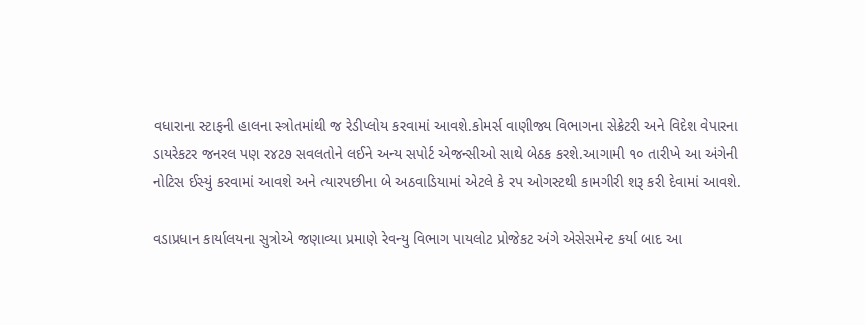વધારાના સ્ટાફની હાલના સ્ત્રોતમાંથી જ રેડીપ્લોય કરવામાં આવશે.કોમર્સ વાણીજ્ય વિભાગના સેક્રેટરી અને વિદેશ વેપારના ડાયરેકટર જનરલ પણ ર૪ટ૭ સવલતોને લઈને અન્ય સપોર્ટ એજન્સીઓ સાથે બેઠક કરશે.આગામી ૧૦ તારીખે આ અંગેની નોટિસ ઈસ્યું કરવામાં આવશે અને ત્યારપછીના બે અઠવાડિયામાં એટલે કે રપ ઓગસ્ટથી કામગીરી શરૂ કરી દેવામાં આવશે.

વડાપ્રધાન કાર્યાલયના સુત્રોએ જણાવ્યા પ્રમાણે રેવન્યુ વિભાગ પાયલોટ પ્રોજેકટ અંગે એસેસમેન્ટ કર્યા બાદ આ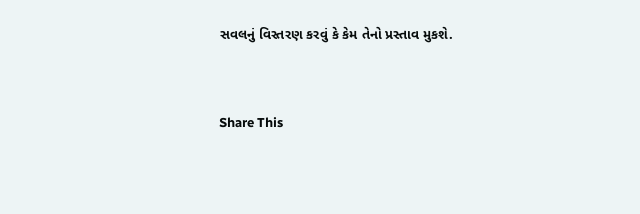સવલનું વિસ્તરણ કરવું કે કેમ તેનો પ્રસ્તાવ મુકશે.


Share This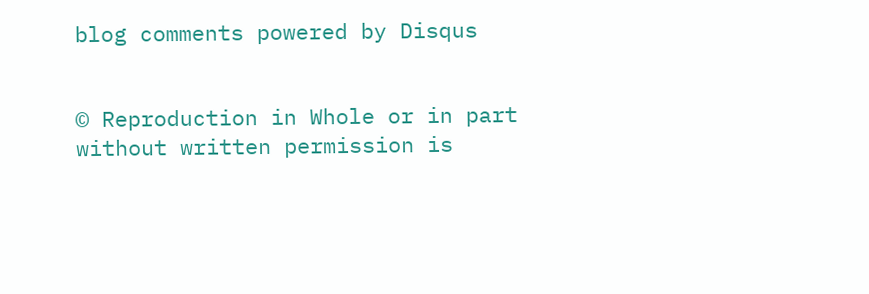blog comments powered by Disqus


© Reproduction in Whole or in part without written permission is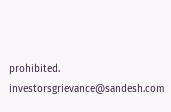prohibited.
investorsgrievance@sandesh.com